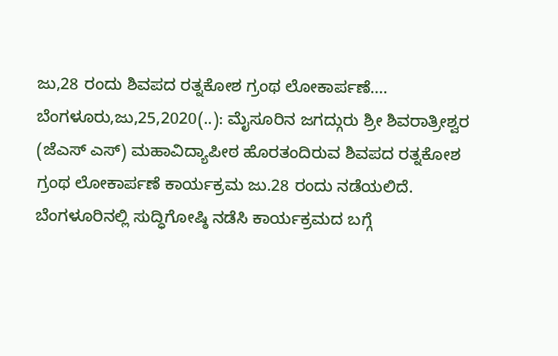ಜು,28 ರಂದು ಶಿವಪದ ರತ್ನಕೋಶ ಗ್ರಂಥ ಲೋಕಾರ್ಪಣೆ…. ಬೆಂಗಳೂರು,ಜು,25,2020(..): ಮೈಸೂರಿನ ಜಗದ್ಗುರು ಶ್ರೀ ಶಿವರಾತ್ರೀಶ್ವರ (ಜೆಎಸ್ ಎಸ್) ಮಹಾವಿದ್ಯಾಪೀಠ ಹೊರತಂದಿರುವ ಶಿವಪದ ರತ್ನಕೋಶ ಗ್ರಂಥ ಲೋಕಾರ್ಪಣೆ ಕಾರ್ಯಕ್ರಮ ಜು.28 ರಂದು ನಡೆಯಲಿದೆ. ಬೆಂಗಳೂರಿನಲ್ಲಿ ಸುದ್ಧಿಗೋಷ್ಠಿ ನಡೆಸಿ ಕಾರ್ಯಕ್ರಮದ ಬಗ್ಗೆ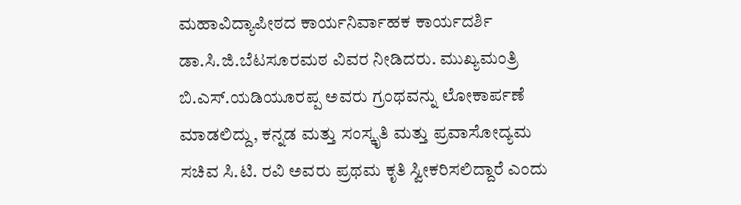ಮಹಾವಿದ್ಯಾಪೀಠದ ಕಾರ್ಯನಿರ್ವಾಹಕ ಕಾರ್ಯದರ್ಶಿ ಡಾ.ಸಿ.ಜಿ.ಬೆಟಸೂರಮಠ ವಿವರ ನೀಡಿದರು. ಮುಖ್ಯಮಂತ್ರಿ ಬಿ.ಎಸ್.ಯಡಿಯೂರಪ್ಪ ಅವರು ಗ್ರಂಥವನ್ನು ಲೋಕಾರ್ಪಣೆ ಮಾಡಲಿದ್ದು, ಕನ್ನಡ ಮತ್ತು ಸಂಸ್ಕೃತಿ ಮತ್ತು ಪ್ರವಾಸೋದ್ಯಮ ಸಚಿವ ಸಿ.ಟಿ. ರವಿ ಅವರು ಪ್ರಥಮ ಕೃತಿ ಸ್ವೀಕರಿಸಲಿದ್ದಾರೆ ಎಂದು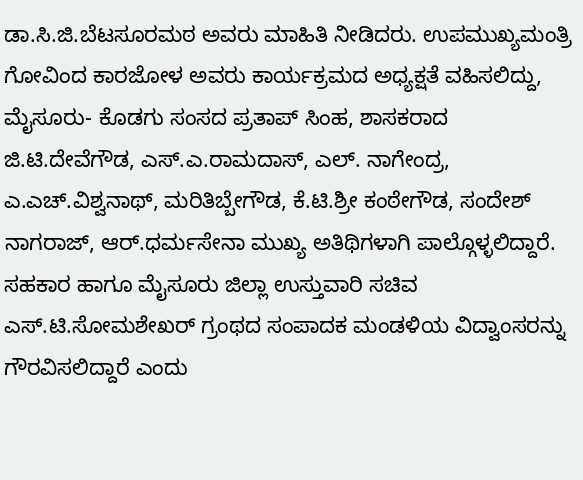ಡಾ.ಸಿ.ಜಿ.ಬೆಟಸೂರಮಠ ಅವರು ಮಾಹಿತಿ ನೀಡಿದರು. ಉಪಮುಖ್ಯಮಂತ್ರಿ ಗೋವಿಂದ ಕಾರಜೋಳ ಅವರು ಕಾರ್ಯಕ್ರಮದ ಅಧ್ಯಕ್ಷತೆ ವಹಿಸಲಿದ್ದು, ಮೈಸೂರು- ಕೊಡಗು ಸಂಸದ ಪ್ರತಾಪ್ ಸಿಂಹ, ಶಾಸಕರಾದ ಜಿ.ಟಿ.ದೇವೆಗೌಡ, ಎಸ್.ಎ.ರಾಮದಾಸ್, ಎಲ್. ನಾಗೇಂದ್ರ, ಎ.ಎಚ್.ವಿಶ್ವನಾಥ್, ಮರಿತಿಬ್ಬೇಗೌಡ, ಕೆ.ಟಿ.ಶ್ರೀ ಕಂಠೇಗೌಡ, ಸಂದೇಶ್ ನಾಗರಾಜ್, ಆರ್.ಧರ್ಮಸೇನಾ ಮುಖ್ಯ ಅತಿಥಿಗಳಾಗಿ ಪಾಲ್ಗೊಳ್ಳಲಿದ್ದಾರೆ. ಸಹಕಾರ ಹಾಗೂ ಮೈಸೂರು ಜಿಲ್ಲಾ ಉಸ್ತುವಾರಿ ಸಚಿವ ಎಸ್.ಟಿ.ಸೋಮಶೇಖರ್ ಗ್ರಂಥದ ಸಂಪಾದಕ ಮಂಡಳಿಯ ವಿದ್ವಾಂಸರನ್ನು ಗೌರವಿಸಲಿದ್ದಾರೆ ಎಂದು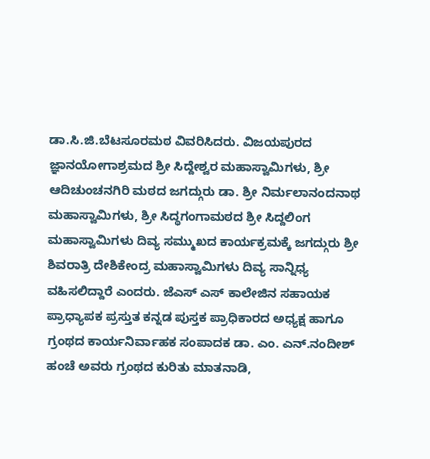ಡಾ.ಸಿ.ಜಿ.ಬೆಟಸೂರಮಠ ವಿವರಿಸಿದರು. ವಿಜಯಪುರದ ಜ್ಞಾನಯೋಗಾಶ್ರಮದ ಶ್ರೀ ಸಿದ್ದೇಶ್ವರ ಮಹಾಸ್ವಾಮಿಗಳು, ಶ್ರೀ ಆದಿಚುಂಚನಗಿರಿ ಮಠದ ಜಗದ್ಗುರು ಡಾ. ಶ್ರೀ ನಿರ್ಮಲಾನಂದನಾಥ ಮಹಾಸ್ವಾಮಿಗಳು, ಶ್ರೀ ಸಿದ್ಧಗಂಗಾಮಠದ ಶ್ರೀ ಸಿದ್ದಲಿಂಗ ಮಹಾಸ್ವಾಮಿಗಳು ದಿವ್ಯ ಸಮ್ಮುಖದ ಕಾರ್ಯಕ್ರಮಕ್ಕೆ ಜಗದ್ಗುರು ಶ್ರೀ ಶಿವರಾತ್ರಿ ದೇಶಿಕೇಂದ್ರ ಮಹಾಸ್ವಾಮಿಗಳು ದಿವ್ಯ ಸಾನ್ನಿಧ್ಯ ವಹಿಸಲಿದ್ದಾರೆ ಎಂದರು. ಜೆಎಸ್ ಎಸ್ ಕಾಲೇಜಿನ ಸಹಾಯಕ ಪ್ರಾಧ್ಯಾಪಕ ಪ್ರಸ್ತುತ ಕನ್ನಡ ಪುಸ್ತಕ ಪ್ರಾಧಿಕಾರದ ಅಧ್ಯಕ್ಷ ಹಾಗೂ ಗ್ರಂಥದ ಕಾರ್ಯನಿರ್ವಾಹಕ ಸಂಪಾದಕ ಡಾ. ಎಂ‌. ಎನ್.ನಂದೀಶ್ ಹಂಚೆ ಅವರು ಗ್ರಂಥದ ಕುರಿತು ಮಾತನಾಡಿ,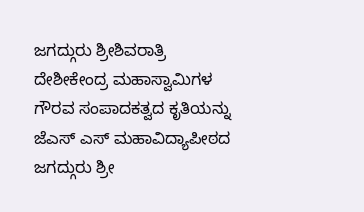ಜಗದ್ಗುರು ಶ್ರೀಶಿವರಾತ್ರಿ ದೇಶೀಕೇಂದ್ರ ಮಹಾಸ್ವಾಮಿಗಳ ಗೌರವ ಸಂಪಾದಕತ್ವದ ಕೃತಿಯನ್ನು ಜೆಎಸ್ ಎಸ್ ಮಹಾವಿದ್ಯಾಪೀಠದ ಜಗದ್ಗುರು ಶ್ರೀ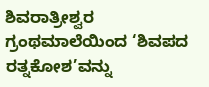ಶಿವರಾತ್ರೀಶ್ವರ ಗ್ರಂಥಮಾಲೆಯಿಂದ ‘ಶಿವಪದ ರತ್ನಕೋಶ’ವನ್ನು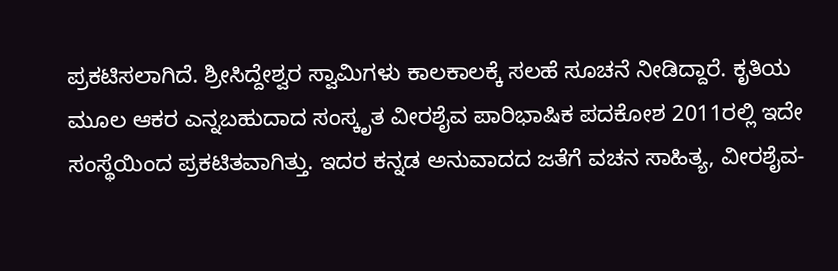ಪ್ರಕಟಿಸಲಾಗಿದೆ. ಶ್ರೀಸಿದ್ದೇಶ್ವರ ಸ್ವಾಮಿಗಳು ಕಾಲಕಾಲಕ್ಕೆ ಸಲಹೆ ಸೂಚನೆ ನೀಡಿದ್ದಾರೆ. ಕೃತಿಯ ಮೂಲ ಆಕರ ಎನ್ನಬಹುದಾದ ಸಂಸ್ಕೃತ ವೀರಶೈವ ಪಾರಿಭಾಷಿಕ ಪದಕೋಶ 2011ರಲ್ಲಿ ಇದೇ ಸಂಸ್ಥೆಯಿಂದ ಪ್ರಕಟಿತವಾಗಿತ್ತು. ಇದರ ಕನ್ನಡ ಅನುವಾದದ ಜತೆಗೆ ವಚನ ಸಾಹಿತ್ಯ, ವೀರಶೈವ-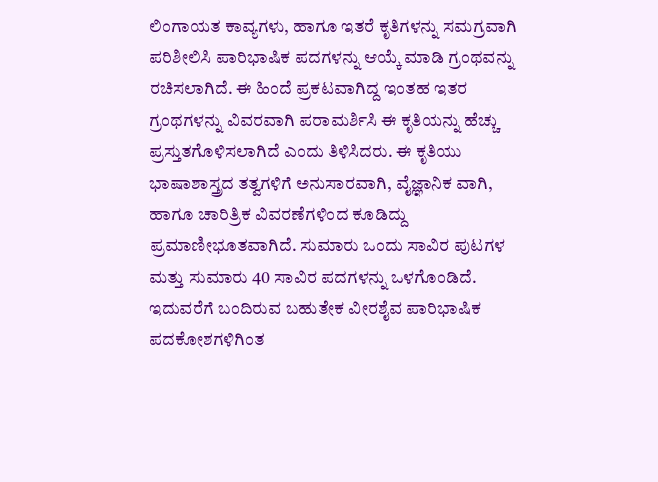ಲಿಂಗಾಯತ ಕಾವ್ಯಗಳು, ಹಾಗೂ ಇತರೆ ಕೃತಿಗಳನ್ನು ಸಮಗ್ರವಾಗಿ ಪರಿಶೀಲಿಸಿ ಪಾರಿಭಾಷಿಕ ಪದಗಳನ್ನು ಆಯ್ಕೆ ಮಾಡಿ ಗ್ರಂಥವನ್ನು ರಚಿಸಲಾಗಿದೆ. ಈ ಹಿಂದೆ ಪ್ರಕಟವಾಗಿದ್ದ ಇಂತಹ ಇತರ ಗ್ರಂಥಗಳನ್ನು ವಿವರವಾಗಿ ಪರಾಮರ್ಶಿಸಿ ಈ ಕೃತಿಯನ್ನು ಹೆಚ್ಚು ಪ್ರಸ್ತುತಗೊಳಿಸಲಾಗಿದೆ ಎಂದು ತಿಳಿಸಿದರು. ಈ ಕೃತಿಯು ಭಾಷಾಶಾಸ್ತ್ರದ ತತ್ವಗಳಿಗೆ ಅನುಸಾರವಾಗಿ, ವೈಜ್ಞಾನಿಕ ವಾಗಿ, ಹಾಗೂ ಚಾರಿತ್ರಿಕ ವಿವರಣೆಗಳಿಂದ ಕೂಡಿದ್ದು ಪ್ರಮಾಣೀಭೂತವಾಗಿದೆ. ಸುಮಾರು ಒಂದು ಸಾವಿರ ಪುಟಗಳ ಮತ್ತು ಸುಮಾರು 40 ಸಾವಿರ ಪದಗಳನ್ನು ಒಳಗೊಂಡಿದೆ. ಇದುವರೆಗೆ ಬಂದಿರುವ ಬಹುತೇಕ ವೀರಶೈವ ಪಾರಿಭಾಷಿಕ ಪದಕೋಶಗಳಿಗಿಂತ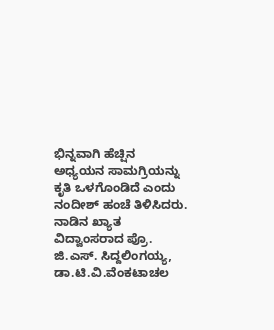ಭಿನ್ನವಾಗಿ ಹೆಚ್ಷಿನ ಅಧ್ಯಯನ ಸಾಮಗ್ರಿಯನ್ನು ಕೃತಿ ಒಳಗೊಂಡಿದೆ ಎಂದು ನಂದೀಶ್ ಹಂಚೆ ತಿಳಿಸಿದರು. ನಾಡಿನ ಖ್ಯಾತ ವಿದ್ವಾಂಸರಾದ ಪ್ರೊ. ಜಿ.ಎಸ್. ಸಿದ್ದಲಿಂಗಯ್ಯ, ಡಾ.ಟಿ.ವಿ.ವೆಂಕಟಾಚಲ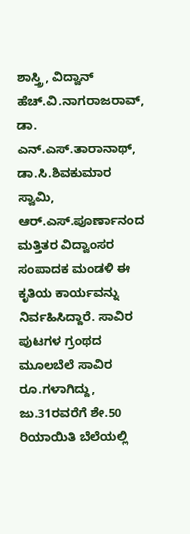ಶಾಸ್ತ್ರಿ, ವಿದ್ವಾನ್ ಹೆಚ್.ವಿ.ನಾಗರಾಜರಾವ್, ಡಾ. ಎನ್.ಎಸ್.ತಾರಾನಾಥ್, ಡಾ.ಸಿ.ಶಿವಕುಮಾರ ಸ್ವಾಮಿ, ಆರ್.ಎಸ್.ಪೂರ್ಣಾನಂದ ಮತ್ತಿತರ ವಿದ್ವಾಂಸರ ಸಂಪಾದಕ ಮಂಡಳಿ ಈ ಕೃತಿಯ ಕಾರ್ಯವನ್ನು ನಿರ್ವಹಿಸಿದ್ದಾರೆ. ಸಾವಿರ ಪುಟಗಳ ಗ್ರಂಥದ ಮೂಲಬೆಲೆ ಸಾವಿರ ರೂ.ಗಳಾಗಿದ್ದು, ಜು.31ರವರೆಗೆ ಶೇ.50 ರಿಯಾಯಿತಿ ಬೆಲೆಯಲ್ಲಿ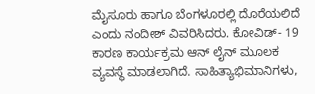ಮೈಸೂರು ಹಾಗೂ ಬೆಂಗಳೂರಲ್ಲಿ ದೊರೆಯಲಿದೆ ಎಂದು ನಂದೀಶ್ ವಿವರಿಸಿದರು. ಕೋವಿಡ್- 19 ಕಾರಣ ಕಾರ್ಯಕ್ರಮ ಆನ್ ಲೈನ್ ಮೂಲಕ ವ್ಯವಸ್ಥೆ ಮಾಡಲಾಗಿದೆ. ಸಾಹಿತ್ಯಾಭಿಮಾನಿಗಳು,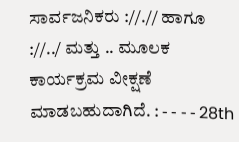ಸಾರ್ವಜನಿಕರು ://.// ಹಾಗೂ ://../ ಮತ್ತು .. ಮೂಲಕ ಕಾರ್ಯಕ್ರಮ ವೀಕ್ಷಣೆ ಮಾಡಬಹುದಾಗಿದೆ. : - - - - 28th